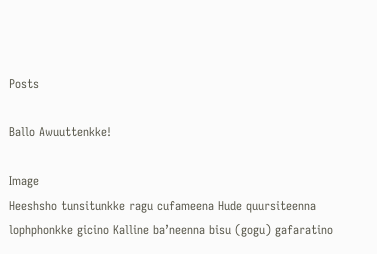Posts

Ballo Awuuttenkke!

Image
Heeshsho tunsitunkke ragu cufameena Hude quursiteenna lophphonkke gicino Kalline ba’neenna bisu (gogu) gafaratino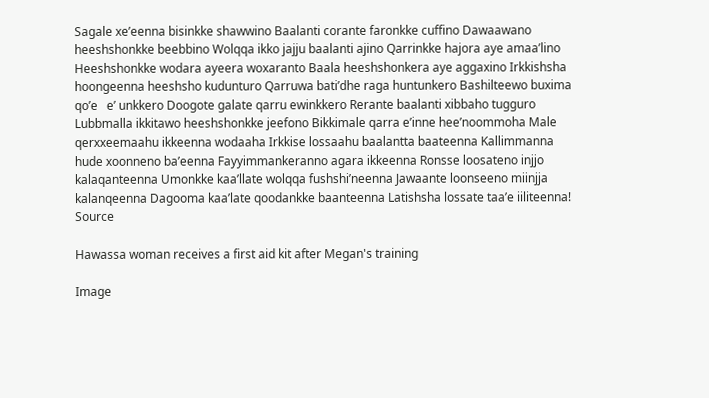Sagale xe’eenna bisinkke shawwino Baalanti corante faronkke cuffino Dawaawano heeshshonkke beebbino Wolqqa ikko jajju baalanti ajino Qarrinkke hajora aye amaa’lino Heeshshonkke wodara ayeera woxaranto Baala heeshshonkera aye aggaxino Irkkishsha hoongeenna heeshsho kudunturo Qarruwa bati’dhe raga huntunkero Bashilteewo buxima qo’e   e’ unkkero Doogote galate qarru ewinkkero Rerante baalanti xibbaho tugguro Lubbmalla ikkitawo heeshshonkke jeefono Bikkimale qarra e’inne hee’noommoha Male qerxxeemaahu ikkeenna wodaaha Irkkise lossaahu baalantta baateenna Kallimmanna hude xoonneno ba’eenna Fayyimmankeranno agara ikkeenna Ronsse loosateno injjo kalaqanteenna Umonkke kaa’llate wolqqa fushshi’neenna Jawaante loonseeno miinjja kalanqeenna Dagooma kaa’late qoodankke baanteenna Latishsha lossate taa’e iiliteenna! Source

Hawassa woman receives a first aid kit after Megan's training

Image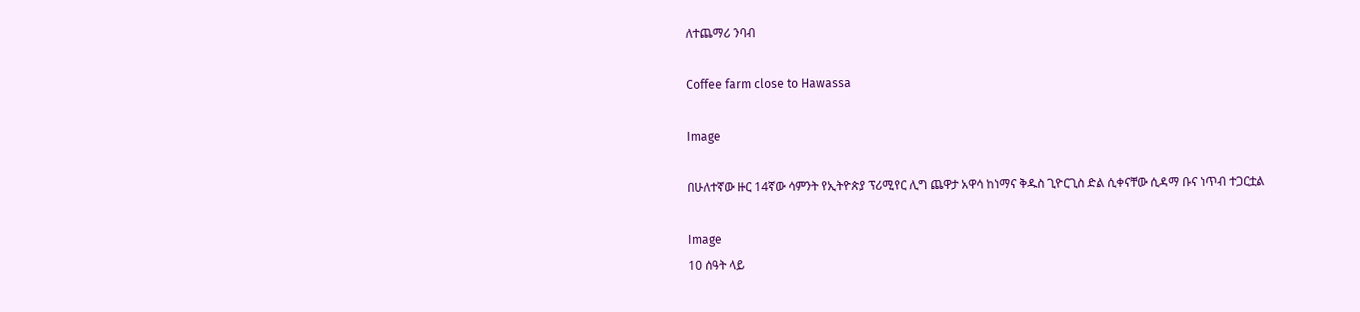ለተጨማሪ ንባብ

Coffee farm close to Hawassa

Image

በሁለተኛው ዙር 14ኛው ሳምንት የኢትዮጵያ ፕሪሚየር ሊግ ጨዋታ አዋሳ ከነማና ቅዱስ ጊዮርጊስ ድል ሲቀናቸው ሲዳማ ቡና ነጥብ ተጋርቷል

Image
10 ሰዓት ላይ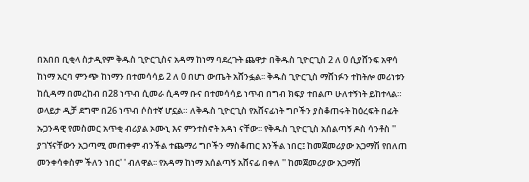በአበበ ቢቂላ ስታዲየም ቅዱስ ጊዮርጊስና አዳማ ከነማ ባደረጉት ጨዋታ በቅዱስ ጊዮርጊስ 2 ለ 0 ሲያሸንፍ አዋሳ ከነማ አርባ ምንጭ ከነማን በተመሳሳይ 2 ለ 0 በሆነ ውጤት አሸንፏል፡፡ ቅዱስ ጊዮርጊስ ማሸነፉን ተከትሎ መሪነቱን ከሲዳማ በመረከብ በ28 ነጥብ ሲመራ ሲዳማ ቡና በተመሳሳይ ነጥብ በግብ ክፍያ ተበልጦ ሁለተኝነት ይከተላል። ወላይታ ዲቻ ደግሞ በ26 ነጥብ ሶስተኛ ሆኗል። ለቅዱስ ጊዮርጊስ የአሸናፊነት ግቦችን ያስቆጠሩት ከዕረፍት በፊት ኡጋንዳዊ የመስመር አጥቂ ብሪያል ኦሙኒ እና ምንተስኖት አዳነ ናቸው፡፡ የቅዱስ ጊዮርጊስ አሰልጣኝ ዶስ ሳንቶስ '' ያገኘናቸውን አጋጣሚ መጠቀም ብንችል ተጨማሪ ግቦችን ማስቆጠር እንችል ነበር፤ ከመጀመሪያው አጋማሽ የበለጠ መንቀሳቀስም ችለን ነበር' ' ብለዋል፡፡ የአዳማ ከነማ አሰልጣኝ አሸናፊ በቀለ '' ከመጀመሪያው አጋማሽ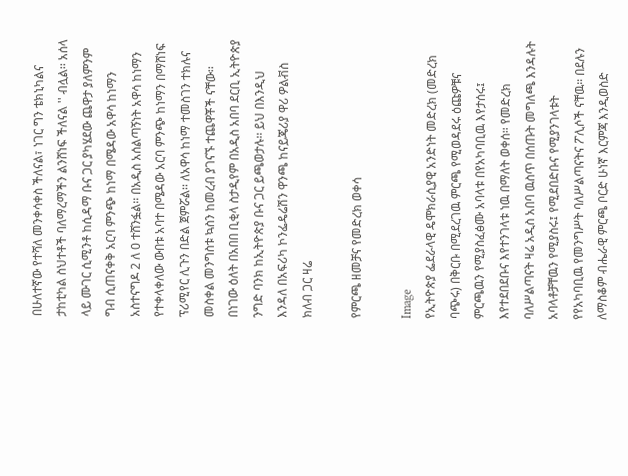በሁለተኛው የተሻለ መንቀሳቀስ ችለናል፣ ነገር ግን ቴክኒካልና ታከቲካል ስህተቶች ባለማረማችን ልንሸነፍ ችለናል '' ብሏል፡፡ አሰላ ላይ ሙገር ሲሚንቶ ከሲዳማ ቡና ጋር ያካሄደው ጨዋታ ያለምንም ግብ ሲጠናቀቅ አርባ ምንጭ ከነማ በሜዳው አዋሳ ከነማን አስተናግዶ 2 ለ 0 ተሸንፏል፡፡ በአዲስ አሰልጣኝነት አዋሳ ከነማን የተቀላቀለው ውበቱ አባተ በሜዳው አርባ ምንጭ ከነማን በማሸነፍ ፕሪሚየር ሊጉን በድል ጀምሯል፡፡ ለአዋሳ ከነማ ተመስገን ተክሉና መስቀል መንግስቱ ኳስን ከመረብ ያገናኙ ተጨዋቾች ናቸው፡፡ በነገው ዕለት በአበበ ቢቂላ ስታዲየም በአዲስ አበባ ደርቢ ኢትዮጵያ ንግድ ባንክ ከኢትዮጵያ ቡና ጋር ይጫወታሉ፡፡ ይህ በእንዲህ እንዳለ በአፍሪካ ኮንፌዴሬሽን ዋንጫ ከናይጄሪያ ዋሪ ዎልቭስ ክለብ ጋር ዛሬ

የምርጫ ዘመቻና የመድረክ ወቀሳ

Image
የኢትዮጵያ ፌደራላዊ ዴሞክራሲያዊ አንድነት መድረክ (መድረክ ባጭሩ) በቅርቡ በሚደረገዉ ምርጫ የሚወዳደሩ ዕጩዎቹና ምርጫዉን የሚያስፈፅሙ አባላቱ በየአካባቢዉ እየታሰሩ፤ እየተደበደቡና እየተንገላቱ ነዉ በማለት ወቀሰ። የመድረክ ባለሥልጣናት ዛሬ አዲስ አበባ ዉስጥ በሰጡት መግለጫ እንዳሉት አባላቶቻቸዉን የሚያስሩ፤ የሚደበድቡና የሚያንገላቱት የየአካባቢዉ የመንግሥት ባለሥልጣናትና ፖሊሶች ናቸዉ። በደሉን ለማስቆም ብሔራዊ ምርጫ ቦርድ ሁነኛ እርምጃ እንዲወስድ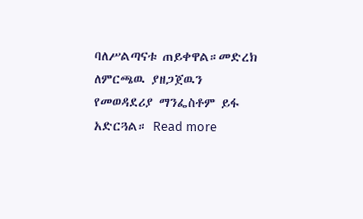ባለሥልጣናቱ ጠይቀዋል።መድረክ ለምርጫዉ ያዘጋጀዉን የመወዳደሪያ ማንፌስቶም ይፋ አድርጓል። Read more